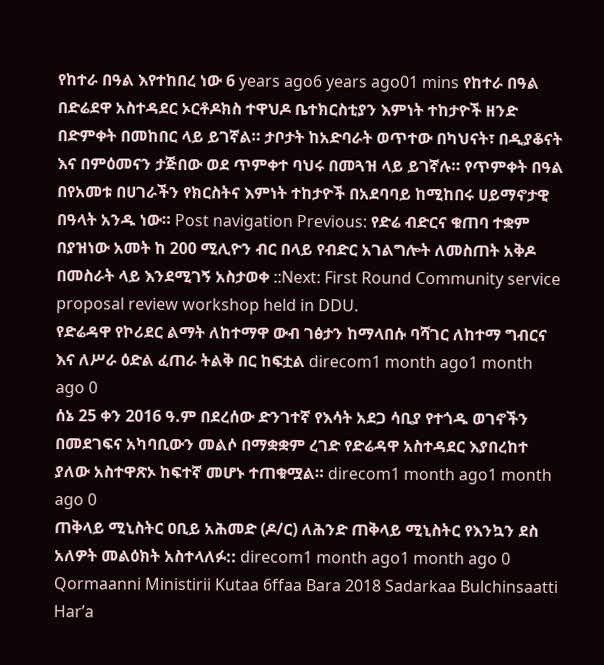የከተራ በዓል እየተከበረ ነው 6 years ago6 years ago01 mins የከተራ በዓል በድሬደዋ አስተዳደር ኦርቶዶክስ ተዋህዶ ቤተክርስቲያን እምነት ተከታዮች ዘንድ በድምቀት በመከበር ላይ ይገኛል። ታቦታት ከአድባራት ወጥተው በካህናት፣ በዲያቆናት እና በምዕመናን ታጅበው ወደ ጥምቀተ ባህሩ በመጓዝ ላይ ይገኛሉ። የጥምቀት በዓል በየአመቱ በሀገራችን የክርስትና እምነት ተከታዮች በአደባባይ ከሚከበሩ ሀይማኖታዊ በዓላት አንዱ ነው። Post navigation Previous: የድሬ ብድርና ቁጠባ ተቋም በያዝነው አመት ከ 200 ሚሊዮን ብር በላይ የብድር አገልግሎት ለመስጠት አቅዶ በመስራት ላይ እንደሚገኝ አስታወቀ ::Next: First Round Community service proposal review workshop held in DDU.
የድሬዳዋ የኮሪደር ልማት ለከተማዋ ውብ ገፅታን ከማላበሱ ባሻገር ለከተማ ግብርና እና ለሥራ ዕድል ፈጠራ ትልቅ በር ከፍቷል direcom1 month ago1 month ago 0
ሰኔ 25 ቀን 2016 ዓ.ም በደረሰው ድንገተኛ የእሳት አደጋ ሳቢያ የተጎዱ ወገኖችን በመደገፍና አካባቢውን መልሶ በማቋቋም ረገድ የድሬዳዋ አስተዳደር እያበረከተ ያለው አስተዋጽኦ ከፍተኛ መሆኑ ተጠቁሟል። direcom1 month ago1 month ago 0
ጠቅላይ ሚኒስትር ዐቢይ አሕመድ (ዶ/ር) ለሕንድ ጠቅላይ ሚኒስትር የእንኳን ደስ አለዎት መልዕክት አስተላለፉ:: direcom1 month ago1 month ago 0
Qormaanni Ministirii Kutaa 6ffaa Bara 2018 Sadarkaa Bulchinsaatti Har’a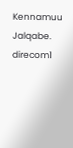Kennamuu Jalqabe. direcom1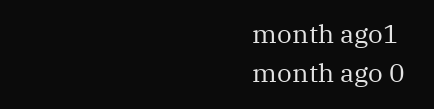month ago1 month ago 0